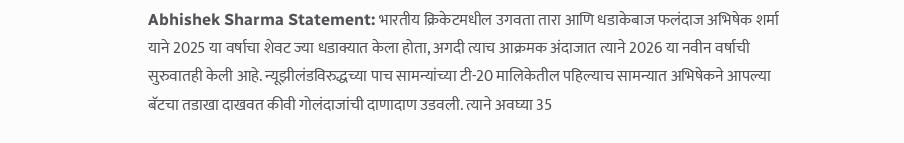Abhishek Sharma Statement: भारतीय क्रिकेटमधील उगवता तारा आणि धडाकेबाज फलंदाज अभिषेक शर्मा याने 2025 या वर्षाचा शेवट ज्या धडाक्यात केला होता, अगदी त्याच आक्रमक अंदाजात त्याने 2026 या नवीन वर्षाची सुरुवातही केली आहे. न्यूझीलंडविरुद्धच्या पाच सामन्यांच्या टी-20 मालिकेतील पहिल्याच सामन्यात अभिषेकने आपल्या बॅटचा तडाखा दाखवत कीवी गोलंदाजांची दाणादाण उडवली. त्याने अवघ्या 35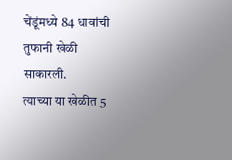चेंडूंमध्ये 84 धावांची तुफानी खेळी साकारली.
त्याच्या या खेळीत 5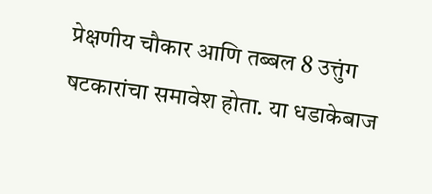प्रेक्षणीय चौकार आणि तब्बल 8 उत्तुंग षटकारांचा समावेश होता. या धडाकेबाज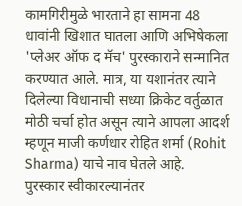कामगिरीमुळे भारताने हा सामना 48 धावांनी खिशात घातला आणि अभिषेकला 'प्लेअर ऑफ द मॅच' पुरस्काराने सन्मानित करण्यात आले. मात्र, या यशानंतर त्याने दिलेल्या विधानाची सध्या क्रिकेट वर्तुळात मोठी चर्चा होत असून त्याने आपला आदर्श म्हणून माजी कर्णधार रोहित शर्मा (Rohit Sharma) याचे नाव घेतले आहे.
पुरस्कार स्वीकारल्यानंतर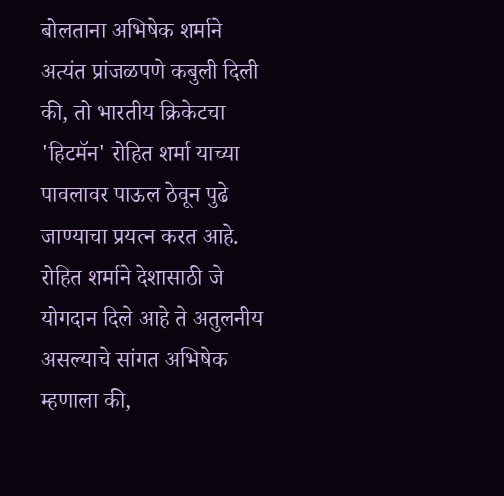बोलताना अभिषेक शर्माने अत्यंत प्रांजळपणे कबुली दिली की, तो भारतीय क्रिकेटचा 'हिटमॅन' रोहित शर्मा याच्या पावलावर पाऊल ठेवून पुढे जाण्याचा प्रयत्न करत आहे. रोहित शर्माने देशासाठी जे योगदान दिले आहे ते अतुलनीय असल्याचे सांगत अभिषेक म्हणाला की,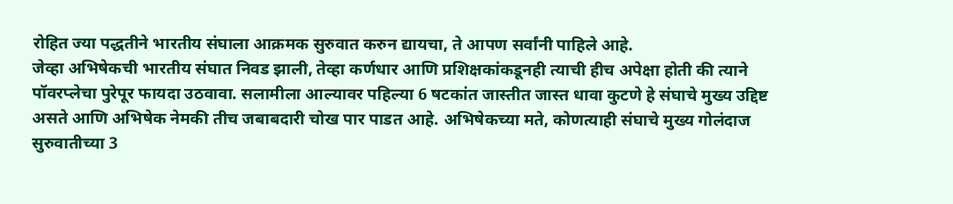रोहित ज्या पद्धतीने भारतीय संघाला आक्रमक सुरुवात करुन द्यायचा, ते आपण सर्वांनी पाहिले आहे.
जेव्हा अभिषेकची भारतीय संघात निवड झाली, तेव्हा कर्णधार आणि प्रशिक्षकांकडूनही त्याची हीच अपेक्षा होती की त्याने पॉवरप्लेचा पुरेपूर फायदा उठवावा. सलामीला आल्यावर पहिल्या 6 षटकांत जास्तीत जास्त धावा कुटणे हे संघाचे मुख्य उद्दिष्ट असते आणि अभिषेक नेमकी तीच जबाबदारी चोख पार पाडत आहे. अभिषेकच्या मते, कोणत्याही संघाचे मुख्य गोलंदाज सुरुवातीच्या 3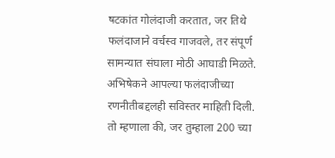षटकांत गोलंदाजी करतात, जर तिथे फलंदाजाने वर्चस्व गाजवले, तर संपूर्ण सामन्यात संघाला मोठी आघाडी मिळते.
अभिषेकने आपल्या फलंदाजीच्या रणनीतीबद्दलही सविस्तर माहिती दिली. तो म्हणाला की, जर तुम्हाला 200 च्या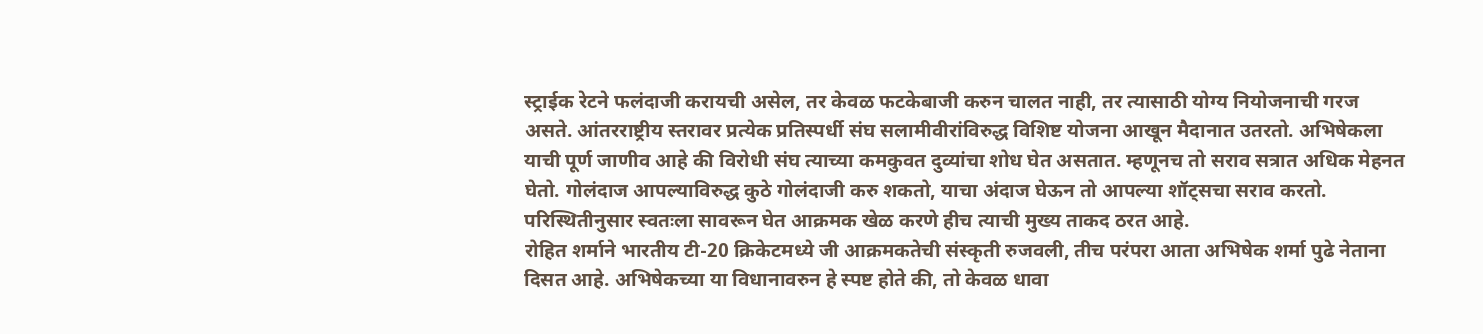स्ट्राईक रेटने फलंदाजी करायची असेल, तर केवळ फटकेबाजी करुन चालत नाही, तर त्यासाठी योग्य नियोजनाची गरज असते. आंतरराष्ट्रीय स्तरावर प्रत्येक प्रतिस्पर्धी संघ सलामीवीरांविरुद्ध विशिष्ट योजना आखून मैदानात उतरतो. अभिषेकला याची पूर्ण जाणीव आहे की विरोधी संघ त्याच्या कमकुवत दुव्यांचा शोध घेत असतात. म्हणूनच तो सराव सत्रात अधिक मेहनत घेतो. गोलंदाज आपल्याविरुद्ध कुठे गोलंदाजी करु शकतो, याचा अंदाज घेऊन तो आपल्या शॉट्सचा सराव करतो. परिस्थितीनुसार स्वतःला सावरून घेत आक्रमक खेळ करणे हीच त्याची मुख्य ताकद ठरत आहे.
रोहित शर्माने भारतीय टी-20 क्रिकेटमध्ये जी आक्रमकतेची संस्कृती रुजवली, तीच परंपरा आता अभिषेक शर्मा पुढे नेताना दिसत आहे. अभिषेकच्या या विधानावरुन हे स्पष्ट होते की, तो केवळ धावा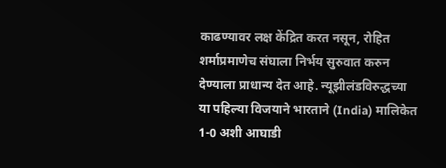काढण्यावर लक्ष केंद्रित करत नसून, रोहित शर्माप्रमाणेच संघाला निर्भय सुरुवात करुन देण्याला प्राधान्य देत आहे. न्यूझीलंडविरुद्धच्या या पहिल्या विजयाने भारताने (India) मालिकेत 1-0 अशी आघाडी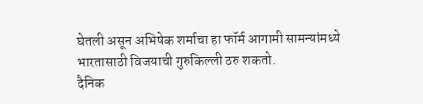घेतली असून अभिषेक शर्माचा हा फॉर्म आगामी सामन्यांमध्ये भारतासाठी विजयाची गुरुकिल्ली ठरु शकतो.
दैनिक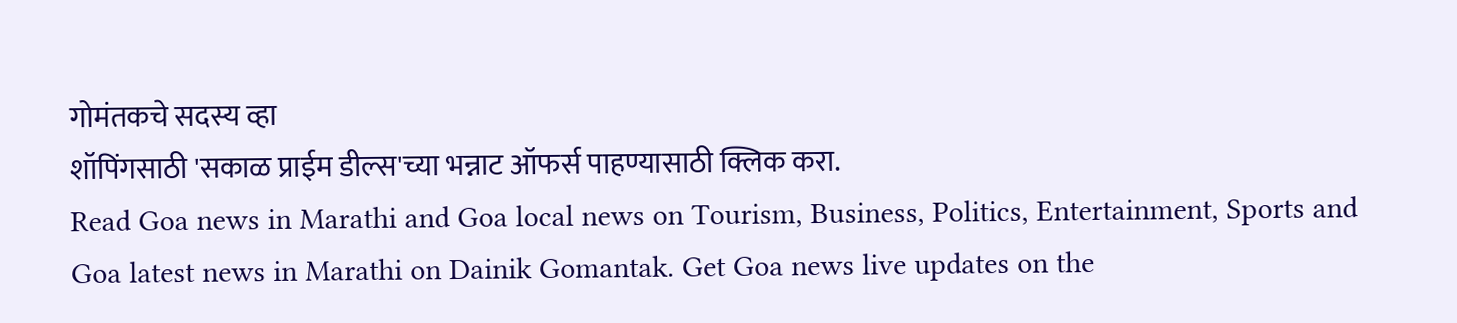गोमंतकचे सदस्य व्हा
शॉपिंगसाठी 'सकाळ प्राईम डील्स'च्या भन्नाट ऑफर्स पाहण्यासाठी क्लिक करा.
Read Goa news in Marathi and Goa local news on Tourism, Business, Politics, Entertainment, Sports and Goa latest news in Marathi on Dainik Gomantak. Get Goa news live updates on the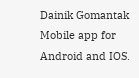Dainik Gomantak Mobile app for Android and IOS.